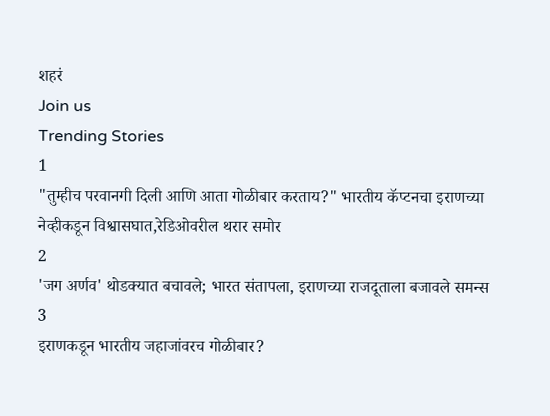शहरं
Join us
Trending Stories
1
"तुम्हीच परवानगी दिली आणि आता गोळीबार करताय?" भारतीय कॅप्टनचा इराणच्या नेव्हीकडून विश्वासघात,रेडिओवरील थरार समोर
2
'जग अर्णव' थोडक्यात बचावले; भारत संतापला, इराणच्या राजदूताला बजावले समन्स
3
इराणकडून भारतीय जहाजांवरच गोळीबार?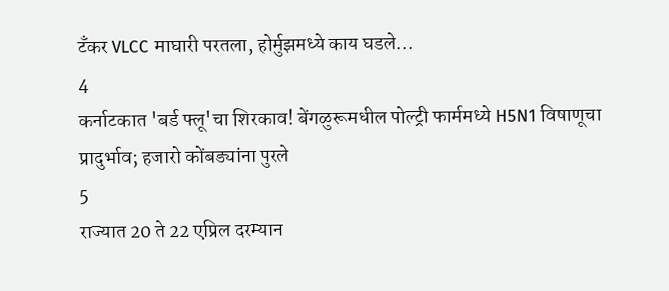टँकर VLCC माघारी परतला, होर्मुझमध्ये काय घडले...
4
कर्नाटकात 'बर्ड फ्लू'चा शिरकाव! बेंगळुरूमधील पोल्ट्री फार्ममध्ये H5N1 विषाणूचा प्रादुर्भाव; हजारो कोंबड्यांना पुरले
5
राज्यात 20 ते 22 एप्रिल दरम्यान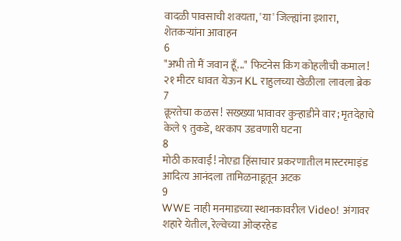वादळी पावसाची शक्यता, 'या' जिल्ह्यांना इशारा, शेतकऱ्यांना आवाहन
6
"अभी तो मैं जवान हूँ..." फिटनेस किंग कोहलीची कमाल! २१ मीटर धावत येऊन KL राहुलच्या खेळीला लावला ब्रेक
7
क्रूरतेचा कळस! सख्ख्या भावावर कुऱ्हाडीने वार; मृतदेहाचे केले ९ तुकडे, थरकाप उडवणारी घटना
8
मोठी कारवाई! नोएडा हिंसाचार प्रकरणातील मास्टरमाइंड आदित्य आनंदला तामिळनाडूतून अटक
9
WWE नाही मनमाडच्या स्थानकावरील Video! अंगावर शहारे येतील, रेल्वेच्या ओव्हरहेड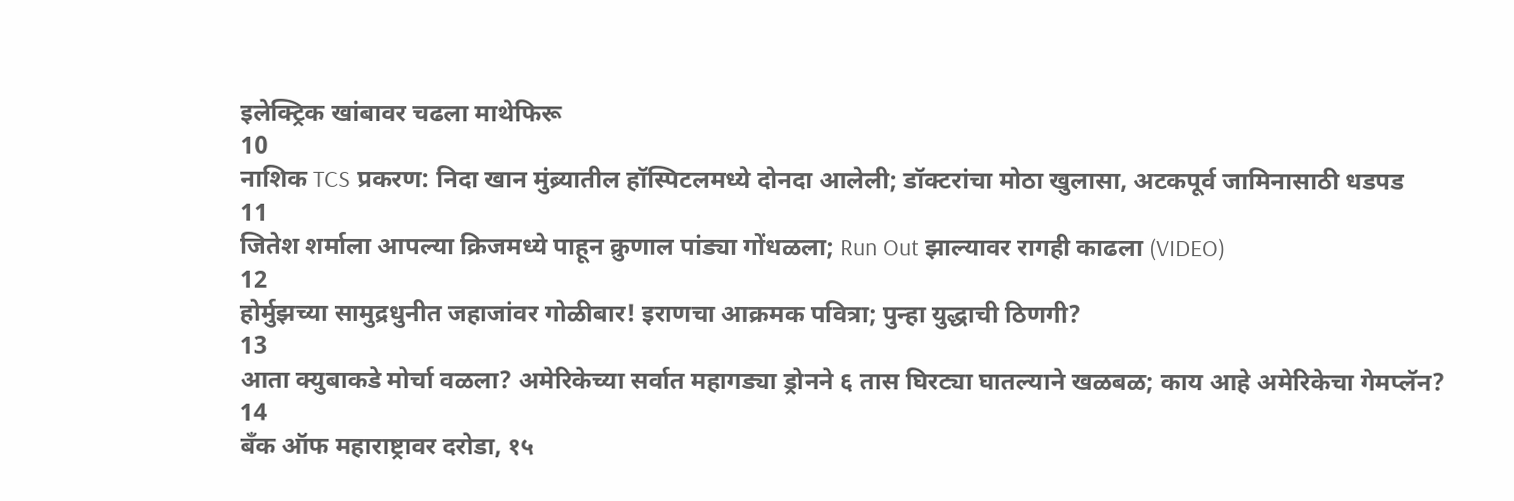इलेक्ट्रिक खांबावर चढला माथेफिरू
10
नाशिक TCS प्रकरण: निदा खान मुंब्र्यातील हॉस्पिटलमध्ये दोनदा आलेली; डॉक्टरांचा मोठा खुलासा, अटकपूर्व जामिनासाठी धडपड
11
जितेश शर्माला आपल्या क्रिजमध्ये पाहून क्रुणाल पांड्या गोंधळला; Run Out झाल्यावर रागही काढला (VIDEO)
12
होर्मुझच्या सामुद्रधुनीत जहाजांवर गोळीबार! इराणचा आक्रमक पवित्रा; पुन्हा युद्धाची ठिणगी?
13
आता क्युबाकडे मोर्चा वळला? अमेरिकेच्या सर्वात महागड्या ड्रोनने ६ तास घिरट्या घातल्याने खळबळ; काय आहे अमेरिकेचा गेमप्लॅन?
14
बँक ऑफ महाराष्ट्रावर दरोडा, १५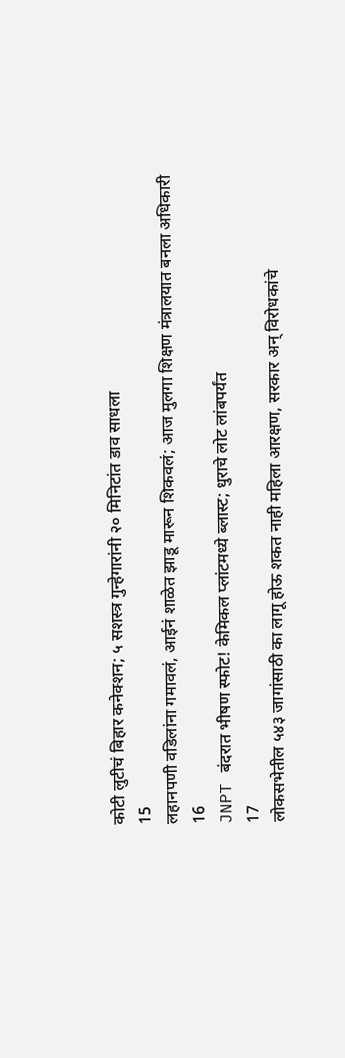कोटी लुटीचं बिहार कनेक्शन; ५ सशस्त्र गुन्हेगारांनी २० मिनिटांत डाव साधला
15
लहानपणी वडिलांना गमावलं, आईनं शाळेत झाडू मारून शिकवलं; आज मुलगा शिक्षण मंत्रालयात बनला अधिकारी
16
JNPT बंदरात भीषण स्फोट! केमिकल प्लांटमध्ये ब्लास्ट; धुराचे लोट लांबपर्यंत
17
लोकसभेतील ५४३ जागांसाठी का लागू होऊ शकत नाही महिला आरक्षण, सरकार अन् विरोधकांचे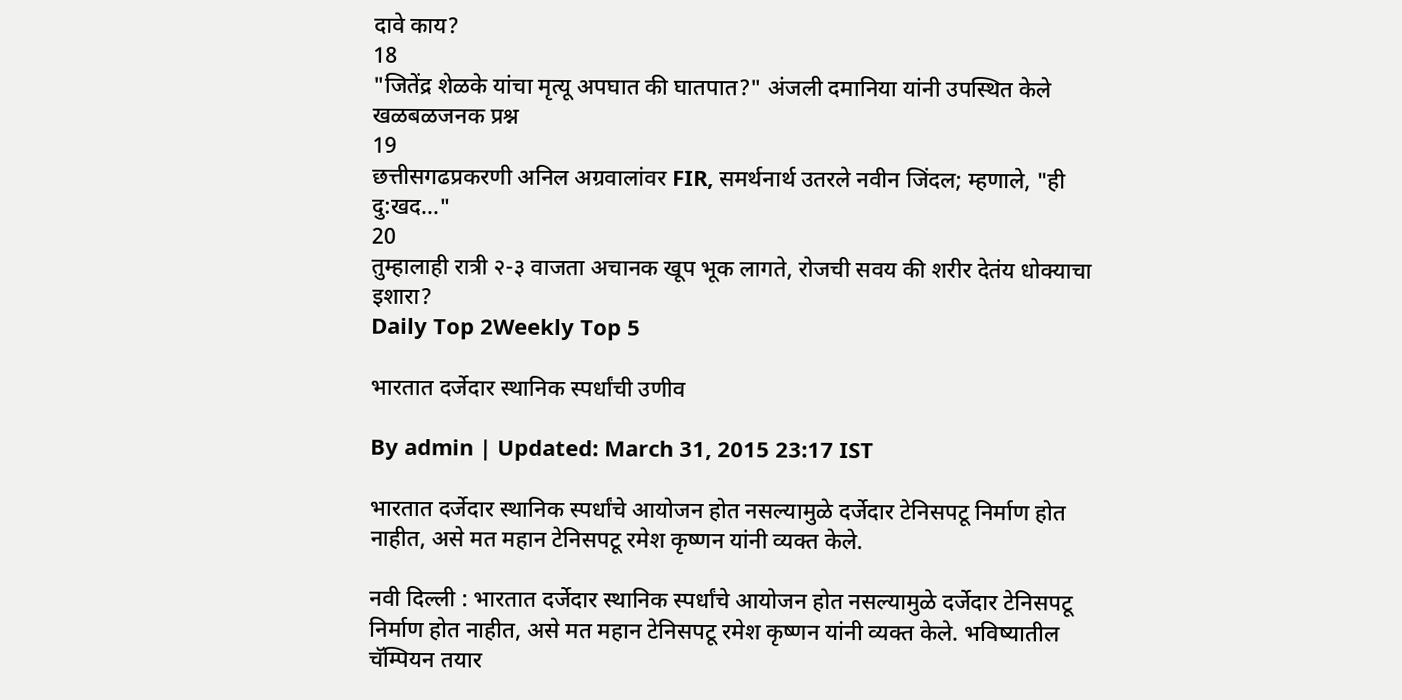दावे काय?
18
"जितेंद्र शेळके यांचा मृत्यू अपघात की घातपात?" अंजली दमानिया यांनी उपस्थित केले खळबळजनक प्रश्न
19
छत्तीसगढप्रकरणी अनिल अग्रवालांवर FIR, समर्थनार्थ उतरले नवीन जिंदल; म्हणाले, "ही दु:खद..."
20
तुम्हालाही रात्री २-३ वाजता अचानक खूप भूक लागते, रोजची सवय की शरीर देतंय धोक्याचा इशारा?
Daily Top 2Weekly Top 5

भारतात दर्जेदार स्थानिक स्पर्धांची उणीव

By admin | Updated: March 31, 2015 23:17 IST

भारतात दर्जेदार स्थानिक स्पर्धांचे आयोजन होत नसल्यामुळे दर्जेदार टेनिसपटू निर्माण होत नाहीत, असे मत महान टेनिसपटू रमेश कृष्णन यांनी व्यक्त केले.

नवी दिल्ली : भारतात दर्जेदार स्थानिक स्पर्धांचे आयोजन होत नसल्यामुळे दर्जेदार टेनिसपटू निर्माण होत नाहीत, असे मत महान टेनिसपटू रमेश कृष्णन यांनी व्यक्त केले. भविष्यातील चॅम्पियन तयार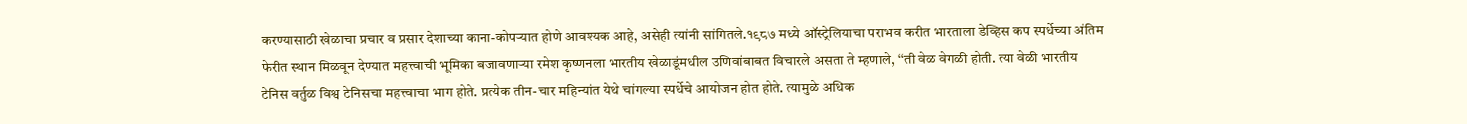करण्यासाठी खेळाचा प्रचार व प्रसार देशाच्या काना-कोपऱ्यात होणे आवश्यक आहे, असेही त्यांनी सांगितले.१९८७ मध्ये ऑस्ट्रेलियाचा पराभव करीत भारताला डेव्हिस कप स्पर्धेच्या अंतिम फेरीत स्थान मिळवून देण्यात महत्त्वाची भूमिका बजावणाऱ्या रमेश कृष्णनला भारतीय खेळाडूंमधील उणिवांबाबत विचारले असता ते म्हणाले, ‘‘ती वेळ वेगळी होती. त्या वेळी भारतीय टेनिस वर्तुळ विश्व टेनिसचा महत्त्वाचा भाग होते. प्रत्येक तीन-चार महिन्यांत येथे चांगल्या स्पर्धेचे आयोजन होत होते. त्यामुळे अधिक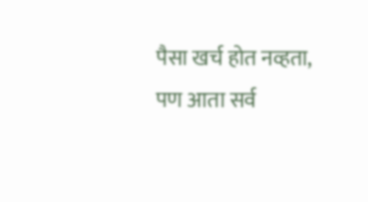पैसा खर्च होत नव्हता, पण आता सर्व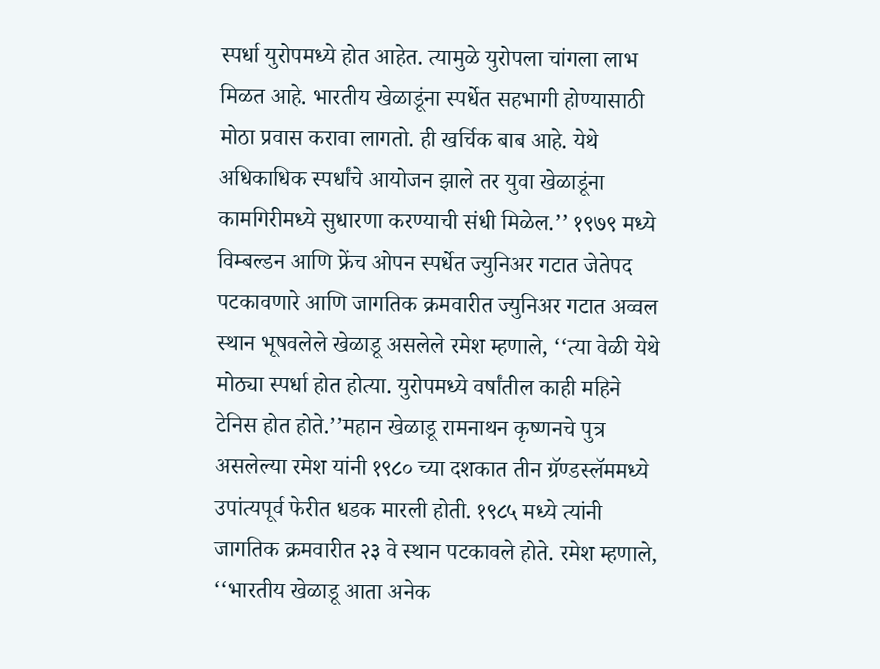स्पर्धा युरोपमध्ये होत आहेत. त्यामुळे युरोपला चांगला लाभ मिळत आहे. भारतीय खेळाडूंना स्पर्धेत सहभागी होण्यासाठी मोठा प्रवास करावा लागतो. ही खर्चिक बाब आहे. येथे अधिकाधिक स्पर्धांचे आयोजन झाले तर युवा खेळाडूंना कामगिरीमध्ये सुधारणा करण्याची संधी मिळेल.’’ १९७९ मध्ये विम्बल्डन आणि फ्रेंच ओपन स्पर्धेत ज्युनिअर गटात जेतेपद पटकावणारे आणि जागतिक क्रमवारीत ज्युनिअर गटात अव्वल स्थान भूषवलेले खेळाडू असलेले रमेश म्हणाले, ‘‘त्या वेळी येथे मोठ्या स्पर्धा होत होत्या. युरोपमध्ये वर्षांतील काही महिने टेनिस होत होते.’’महान खेळाडू रामनाथन कृष्णनचे पुत्र असलेल्या रमेश यांनी १९८० च्या दशकात तीन ग्रॅण्डस्लॅममध्ये उपांत्यपूर्व फेरीत धडक मारली होती. १९८५ मध्ये त्यांनी जागतिक क्रमवारीत २३ वे स्थान पटकावले होते. रमेश म्हणाले, ‘‘भारतीय खेळाडू आता अनेक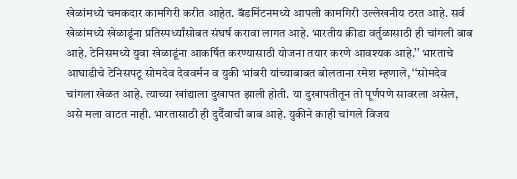खेळांमध्ये चमकदार कामगिरी करीत आहेत. बॅडमिंटनमध्ये आपली कामगिरी उल्लेखनीय ठरत आहे. सर्व खेळांमध्ये खेळाडूंना प्रतिस्पर्ध्यांसोबत संघर्ष करावा लागत आहे. भारतीय क्रीडा वर्तुळासाठी ही चांगली बाब आहे. टेनिसमध्ये युवा खेळाडूंना आकर्षित करण्यासाठी योजना तयार करणे आवश्यक आहे.’’ भारताचे आघाडीचे टेनिसपटू सोमदेव देववर्मन व युकी भांबरी यांच्याबाबत बोलताना रमेश म्हणाले, ‘‘सोमदेव चांगला खेळत आहे. त्याच्या खांद्याला दुखापत झाली होती. या दुखापतीतून तो पूर्णपणे सावरला असेल, असे मला वाटत नाही. भारतासाठी ही दुर्दैवाची बाब आहे. युकीने काही चांगले विजय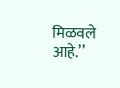मिळवले आहे.’’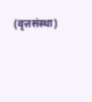(वृत्तसंस्था)